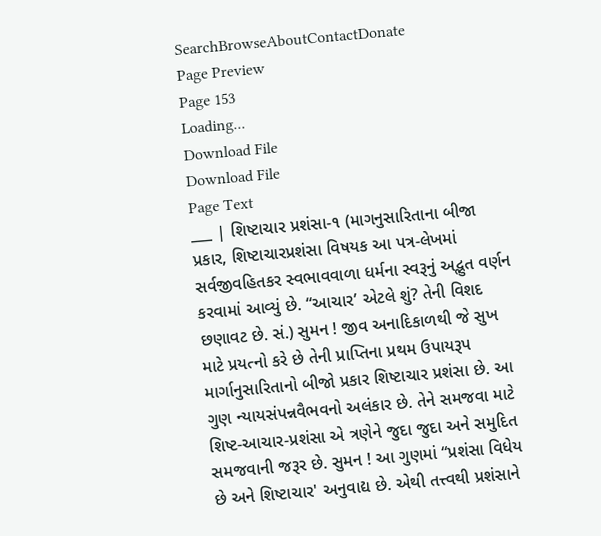SearchBrowseAboutContactDonate
Page Preview
Page 153
Loading...
Download File
Download File
Page Text
___ | શિષ્ટાચાર પ્રશંસા-૧ (માગનુસારિતાના બીજા પ્રકાર, શિષ્ટાચારપ્રશંસા વિષયક આ પત્ર-લેખમાં સર્વજીવહિતકર સ્વભાવવાળા ધર્મના સ્વરૂનું અદ્ભુત વર્ણન કરવામાં આવ્યું છે. “આચાર’ એટલે શું? તેની વિશદ છણાવટ છે. સં.) સુમન ! જીવ અનાદિકાળથી જે સુખ માટે પ્રયત્નો કરે છે તેની પ્રાપ્તિના પ્રથમ ઉપાયરૂપ માર્ગાનુસારિતાનો બીજો પ્રકાર શિષ્ટાચાર પ્રશંસા છે. આ ગુણ ન્યાયસંપન્નવૈભવનો અલંકાર છે. તેને સમજવા માટે શિષ્ટ-આચાર-પ્રશંસા એ ત્રણેને જુદા જુદા અને સમુદિત સમજવાની જરૂર છે. સુમન ! આ ગુણમાં “પ્રશંસા વિધેય છે અને શિષ્ટાચાર' અનુવાદ્ય છે. એથી તત્ત્વથી પ્રશંસાને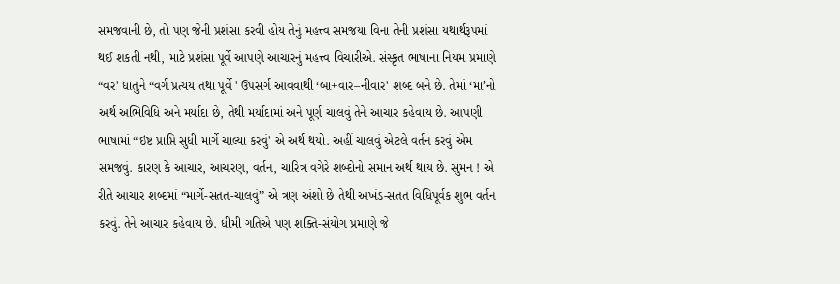સમજવાની છે, તો પણ જેની પ્રશંસા કરવી હોય તેનું મહત્ત્વ સમજયા વિના તેની પ્રશંસા યથાર્થરૂપમાં થઈ શકતી નથી, માટે પ્રશંસા પૂર્વે આપણે આચારનું મહત્ત્વ વિચારીએ. સંસ્કૃત ભાષાના નિયમ પ્રમાણે “વર' ધાતુને “વર્ગ પ્રત્યય તથા પૂર્વે ' ઉપસર્ગ આવવાથી ‘બા+વાર–નીવાર' શબ્દ બને છે. તેમાં ‘મા’નો અર્થ અભિવિધિ અને મર્યાદા છે, તેથી મર્યાદામાં અને પૂર્ણ ચાલવું તેને આચાર કહેવાય છે. આપણી ભાષામાં “ઇષ્ટ પ્રાપ્તિ સુધી માર્ગે ચાલ્યા કરવું' એ અર્થ થયો. અહીં ચાલવું એટલે વર્તન કરવું એમ સમજવું. કારણ કે આચાર, આચરણ, વર્તન, ચારિત્ર વગેરે શબ્દોનો સમાન અર્થ થાય છે. સુમન ! એ રીતે આચાર શબ્દમાં “માર્ગે-સતત-ચાલવું” એ ત્રણ અંશો છે તેથી અખંડ-સતત વિધિપૂર્વક શુભ વર્તન કરવું. તેને આચાર કહેવાય છે. ધીમી ગતિએ પણ શક્તિ-સંયોગ પ્રમાણે જે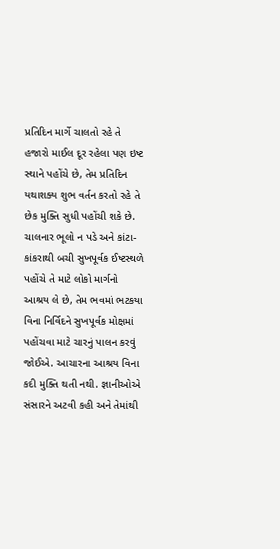પ્રતિદિન માર્ગે ચાલતો રહે તે હજારો માઈલ દૂર રહેલા પણ ઇષ્ટ સ્થાને પહોંચે છે, તેમ પ્રતિદિન યથાશક્ય શુભ વર્તન કરતો રહે તે છેક મુક્તિ સુધી પહોંચી શકે છે. ચાલનાર ભૂલો ન પડે અને કાંટા-કાંકરાથી બચી સુખપૂર્વક ઈષ્ટસ્થળે પહોંચે તે માટે લોકો માર્ગનો આશ્રય લે છે, તેમ ભવમાં ભટકયા વિના નિર્વિદને સુખપૂર્વક મોક્ષમાં પહોંચવા માટે ચારનું પાલન કરવું જોઈએ. આચારના આશ્રય વિના કદી મુક્તિ થતી નથી. જ્ઞાનીઓએ સંસારને અટવી કહી અને તેમાંથી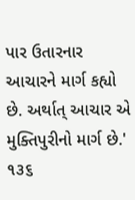પાર ઉતારનાર આચારને માર્ગ કહ્યો છે. અર્થાત્ આચાર એ મુક્તિપુરીનો માર્ગ છે.' ૧૩૬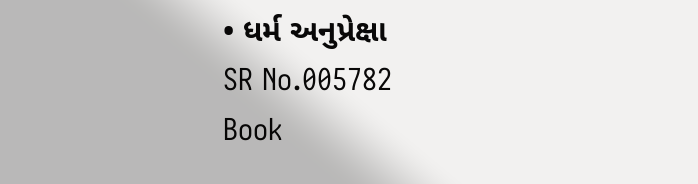• ધર્મ અનુપ્રેક્ષા
SR No.005782
Book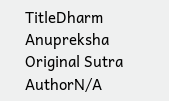TitleDharm Anupreksha
Original Sutra AuthorN/A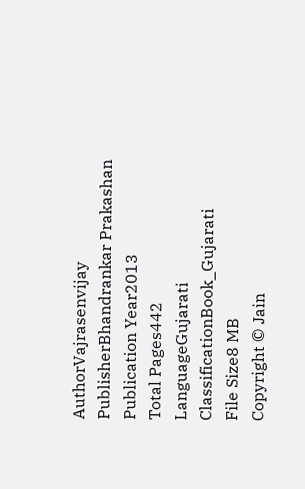AuthorVajrasenvijay
PublisherBhandrankar Prakashan
Publication Year2013
Total Pages442
LanguageGujarati
ClassificationBook_Gujarati
File Size8 MB
Copyright © Jain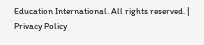Education International. All rights reserved. | Privacy Policy